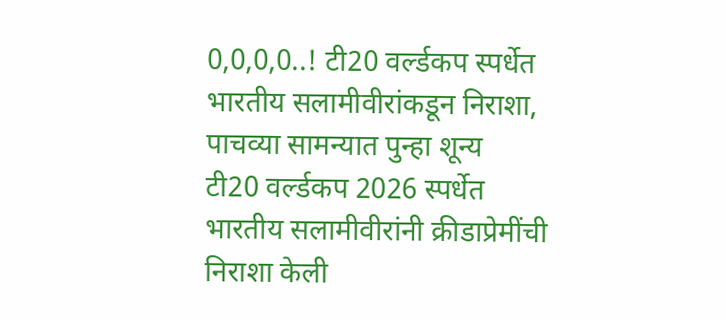0,0,0,0..! टी20 वर्ल्डकप स्पर्धेत भारतीय सलामीवीरांकडून निराशा, पाचव्या सामन्यात पुन्हा शून्य
टी20 वर्ल्डकप 2026 स्पर्धेत भारतीय सलामीवीरांनी क्रीडाप्रेमींची निराशा केली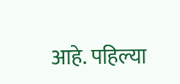आहे. पहिल्या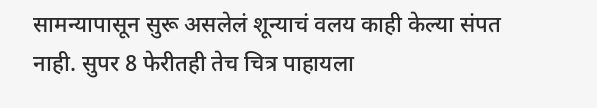सामन्यापासून सुरू असलेलं शून्याचं वलय काही केल्या संपत नाही. सुपर 8 फेरीतही तेच चित्र पाहायला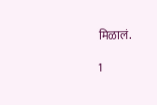मिळालं.

1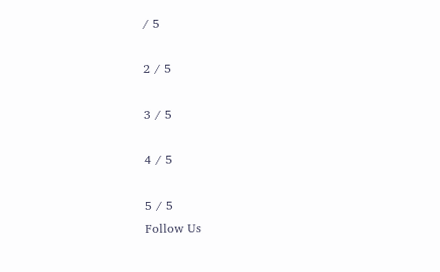/ 5

2 / 5

3 / 5

4 / 5

5 / 5
Follow Us